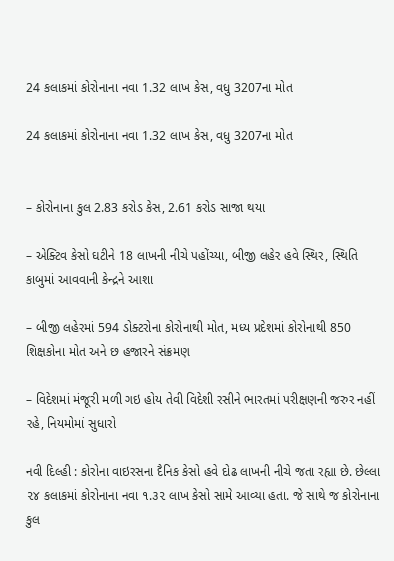24 કલાકમાં કોરોનાના નવા 1.32 લાખ કેસ, વધુ 3207ના મોત

24 કલાકમાં કોરોનાના નવા 1.32 લાખ કેસ, વધુ 3207ના મોત


– કોરોનાના કુલ 2.83 કરોડ કેસ, 2.61 કરોડ સાજા થયા

– એક્ટિવ કેસો ઘટીને 18 લાખની નીચે પહોંચ્યા, બીજી લહેર હવે સ્થિર, સ્થિતિ કાબુમાં આવવાની કેન્દ્રને આશા

– બીજી લહેરમાં 594 ડોક્ટરોના કોરોનાથી મોત, મધ્ય પ્રદેશમાં કોરોનાથી 850 શિક્ષકોના મોત અને છ હજારને સંક્રમણ

– વિદેશમાં મંજૂરી મળી ગઇ હોય તેવી વિદેશી રસીને ભારતમાં પરીક્ષણની જરુર નહીં રહે, નિયમોમાં સુધારો

નવી દિલ્હી : કોરોના વાઇરસના દૈનિક કેસો હવે દોઢ લાખની નીચે જતા રહ્યા છે. છેલ્લા ૨૪ કલાકમાં કોરોનાના નવા ૧.૩૨ લાખ કેસો સામે આવ્યા હતા. જે સાથે જ કોરોનાના કુલ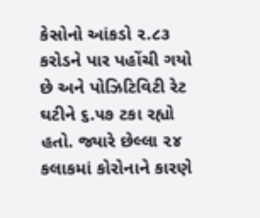કેસોનો આંકડો ૨.૮૩ કરોડને પાર પહોંચી ગયો છે અને પોઝિટિવિટી રેટ ઘટીને ૬.૫૭ ટકા રહ્યો હતો. જ્યારે છેલ્લા ૨૪ કલાકમાં કોરોનાને કારણે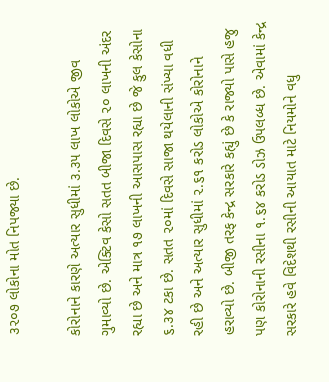૩૨૦૭ લોકોના મોત નિપજ્યા છે.

કોરોનાને કારણે અત્યાર સુધીમાં ૩.૩૫ લાખ લોકોએ જીવ ગુમાવ્યો છે. એક્ટિવ કેસો સતત બીજા દિવસે ૨૦ લાખની અંદર રહ્યા છે અને માત્ર ૧૭ લાખની આસપાસ રહ્યા છે જે કુલ કેસોના ૬.૩૪ ટકા છે. સતત ૨૦માં દિવસે સાજા થયેલાની સંખ્યા વધી રહી છે અને અત્યાર સુધીમાં ૨.૬૧ કરોડ લોકોએ કોરોનાને હરાવ્યો છે. બીજી તરફ કેન્દ્ર સરકારે કહ્યું છે કે રાજ્યો પાસે હજુ પણ કોરોનાની રસીના ૧.૬૪ કરોડ ડોઝ ઉપલબ્ધ છે. એવામાં કેન્દ્ર સરકારે હવે વિદેશથી રસીની આયાત માટે નિયમોને વધુ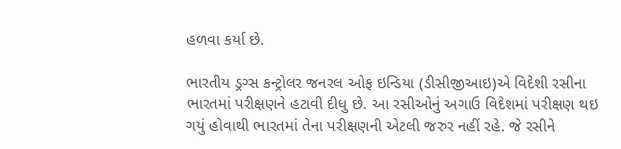હળવા કર્યા છે.

ભારતીય ડ્રગ્સ કન્ટ્રોલર જનરલ ઓફ ઇન્ડિયા (ડીસીજીઆઇ)એ વિદેશી રસીના ભારતમાં પરીક્ષણને હટાવી દીધુ છે. આ રસીઓનું અગાઉ વિદેશમાં પરીક્ષણ થઇ ગયું હોવાથી ભારતમાં તેના પરીક્ષણની એટલી જરુર નહીં રહે. જે રસીને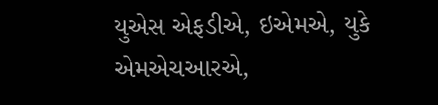યુએસ એફડીએ, ઇએમએ, યુકે એમએચઆરએ,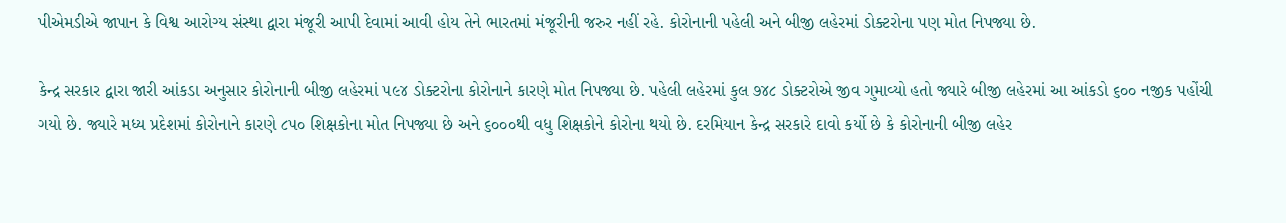પીએમડીએ જાપાન કે વિશ્વ આરોગ્ય સંસ્થા દ્વારા મંજૂરી આપી દેવામાં આવી હોય તેને ભારતમાં મંજૂરીની જરુર નહીં રહે. કોરોનાની પહેલી અને બીજી લહેરમાં ડોક્ટરોના પણ મોત નિપજ્યા છે.

કેન્દ્ર સરકાર દ્વારા જારી આંકડા અનુસાર કોરોનાની બીજી લહેરમાં ૫૯૪ ડોક્ટરોના કોરોનાને કારણે મોત નિપજ્યા છે. પહેલી લહેરમાં કુલ ૭૪૮ ડોક્ટરોએ જીવ ગુમાવ્યો હતો જ્યારે બીજી લહેરમાં આ આંકડો ૬૦૦ નજીક પહોંચી ગયો છે. જ્યારે મધ્ય પ્રદેશમાં કોરોનાને કારણે ૮૫૦ શિક્ષકોના મોત નિપજ્યા છે અને ૬૦૦૦થી વધુ શિક્ષકોને કોરોના થયો છે. દરમિયાન કેન્દ્ર સરકારે દાવો કર્યો છે કે કોરોનાની બીજી લહેર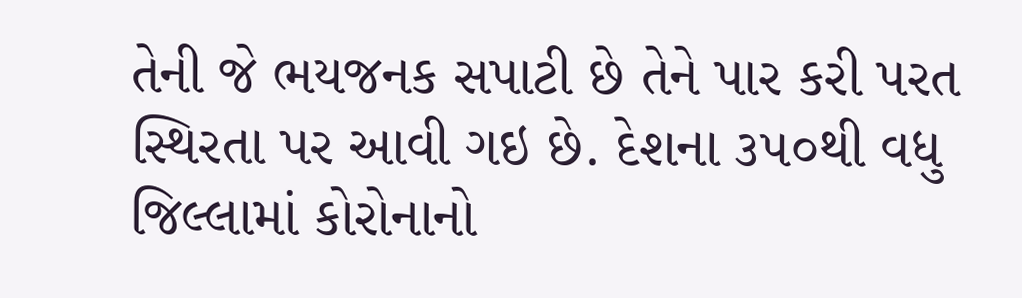તેની જે ભયજનક સપાટી છે તેને પાર કરી પરત સ્થિરતા પર આવી ગઇ છે. દેશના ૩૫૦થી વધુ જિલ્લામાં કોરોનાનો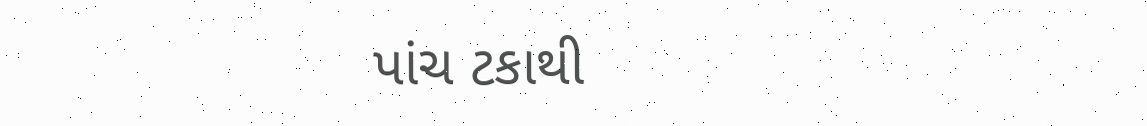પાંચ ટકાથી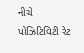નીચે પોઝિટિવિટી રેટ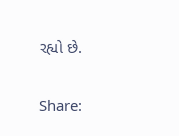રહ્યો છે.

Share: